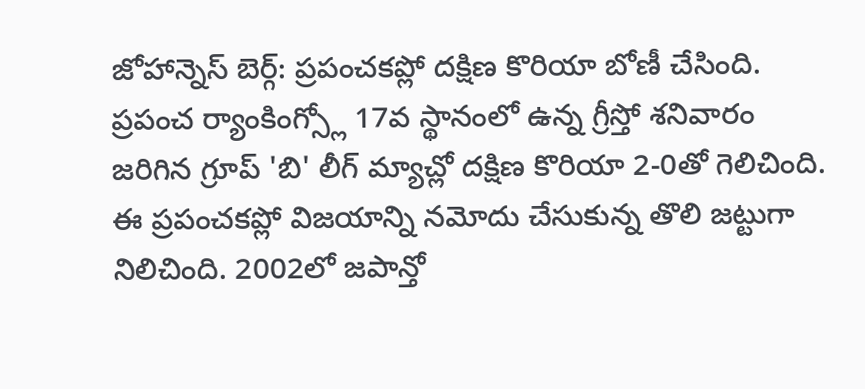జోహాన్నెస్ బెర్గ్: ప్రపంచకప్లో దక్షిణ కొరియా బోణీ చేసింది. ప్రపంచ ర్యాంకింగ్స్లో 17వ స్థానంలో ఉన్న గ్రీస్తో శనివారం జరిగిన గ్రూప్ 'బి' లీగ్ మ్యాచ్లో దక్షిణ కొరియా 2-0తో గెలిచింది. ఈ ప్రపంచకప్లో విజయాన్ని నమోదు చేసుకున్న తొలి జట్టుగా నిలిచింది. 2002లో జపాన్తో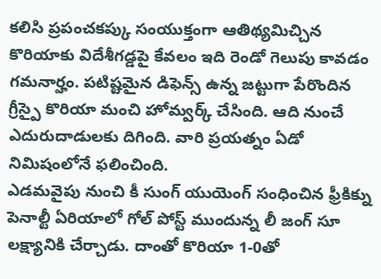కలిసి ప్రపంచకప్కు సంయుక్తంగా ఆతిథ్యమిచ్చిన కొరియాకు విదేశీగడ్డపై కేవలం ఇది రెండో గెలుపు కావడం గమనార్హం. పటిష్టమైన డిఫెన్స్ ఉన్న జట్టుగా పేరొందిన గ్రీస్పై కొరియా మంచి హోమ్వర్క్ చేసింది. ఆది నుంచే ఎదురుదాడులకు దిగింది. వారి ప్రయత్నం ఏడో నిమిషంలోనే ఫలించింది.
ఎడమవైపు నుంచి కీ సుంగ్ యుయెంగ్ సంధించిన ఫ్రీకిక్ను పెనాల్టీ ఏరియాలో గోల్ పోస్ట్ ముందున్న లీ జంగ్ సూ లక్ష్యానికి చేర్చాడు. దాంతో కొరియా 1-0తో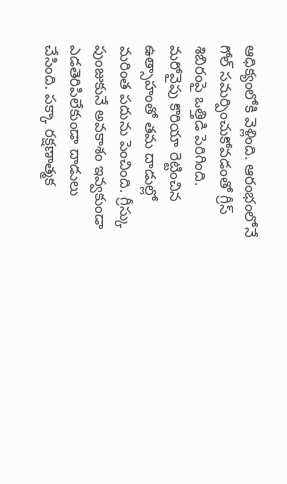ఆధిక్యంలోకి వెళ్లింది. ఆరంభంలోనే గోల్ సమర్పించుకోవడంతో గ్రీస్ శిబిరంపై ఒత్తిడి పెరిగింది. మరోవైపు కొరియా రెట్టించిన ఉత్సాహంతో తమ దాడుల్లో మరింత పదును పెంచింది. గ్రీస్కు పుంజుకునే అవకాశం ఇవ్వకుండా ఎడతెరిపిలేకుండా దాడులు చేసింది. పక్కా రక్షణాత్మక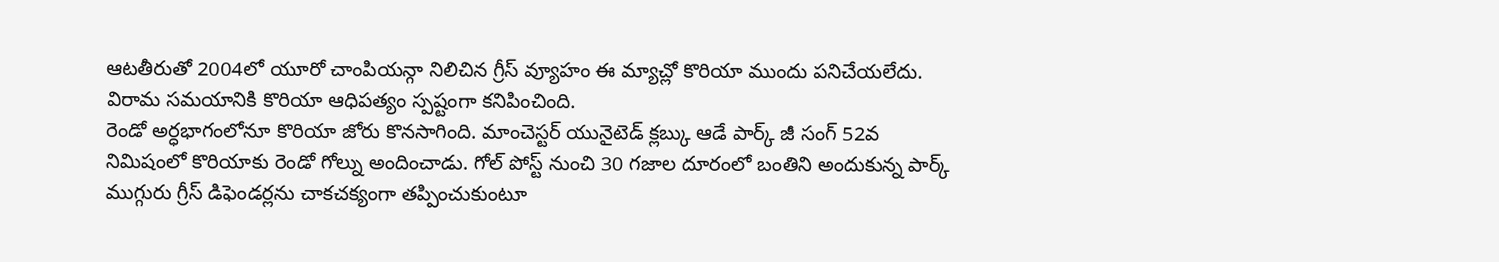ఆటతీరుతో 2004లో యూరో చాంపియన్గా నిలిచిన గ్రీస్ వ్యూహం ఈ మ్యాచ్లో కొరియా ముందు పనిచేయలేదు. విరామ సమయానికి కొరియా ఆధిపత్యం స్పష్టంగా కనిపించింది.
రెండో అర్ధభాగంలోనూ కొరియా జోరు కొనసాగింది. మాంచెస్టర్ యునైటెడ్ క్లబ్కు ఆడే పార్క్ జీ సంగ్ 52వ నిమిషంలో కొరియాకు రెండో గోల్ను అందించాడు. గోల్ పోస్ట్ నుంచి 30 గజాల దూరంలో బంతిని అందుకున్న పార్క్ ముగ్గురు గ్రీస్ డిఫెండర్లను చాకచక్యంగా తప్పించుకుంటూ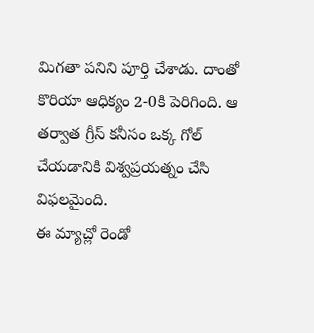మిగతా పనిని పూర్తి చేశాడు. దాంతో కొరియా ఆధిక్యం 2-0కి పెరిగింది. ఆ తర్వాత గ్రీస్ కనీసం ఒక్క గోల్ చేయడానికి విశ్వప్రయత్నం చేసి విఫలమైంది.
ఈ మ్యాచ్లో రెండో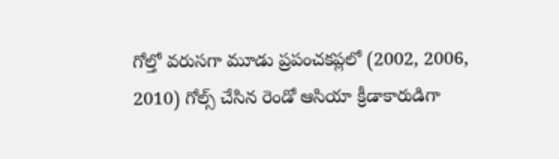గోల్తో వరుసగా మూడు ప్రపంచకప్లలో (2002, 2006, 2010) గోల్స్ చేసిన రెండో ఆసియా క్రీడాకారుడిగా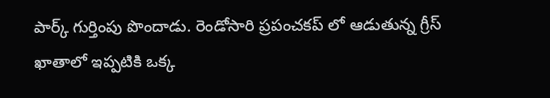పార్క్ గుర్తింపు పొందాడు. రెండోసారి ప్రపంచకప్ లో ఆడుతున్న గ్రీస్ ఖాతాలో ఇప్పటికి ఒక్క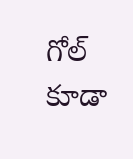గోల్ కూడా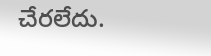చేరలేదు.